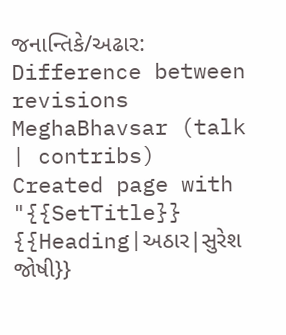જનાન્તિકે/અઢાર: Difference between revisions
MeghaBhavsar (talk | contribs) Created page with "{{SetTitle}} {{Heading|અઠાર|સુરેશ જોષી}}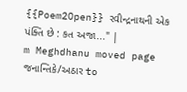{{Poem2Open}} રવીન્દ્રનાથની એક પંક્તિ છે : કત અજા..." |
m Meghdhanu moved page જનાન્તિકે/અઠાર to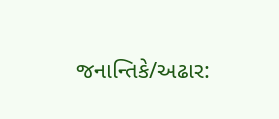જનાન્તિકે/અઢાર: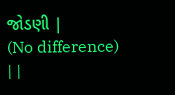જોડણી |
(No difference)
| |